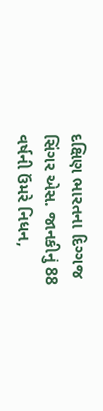દક્ષિણ ભારતના દિગ્ગજ સિંગર એસ. જાનકીનું 88 વર્ષની ઉંમરે નિધન,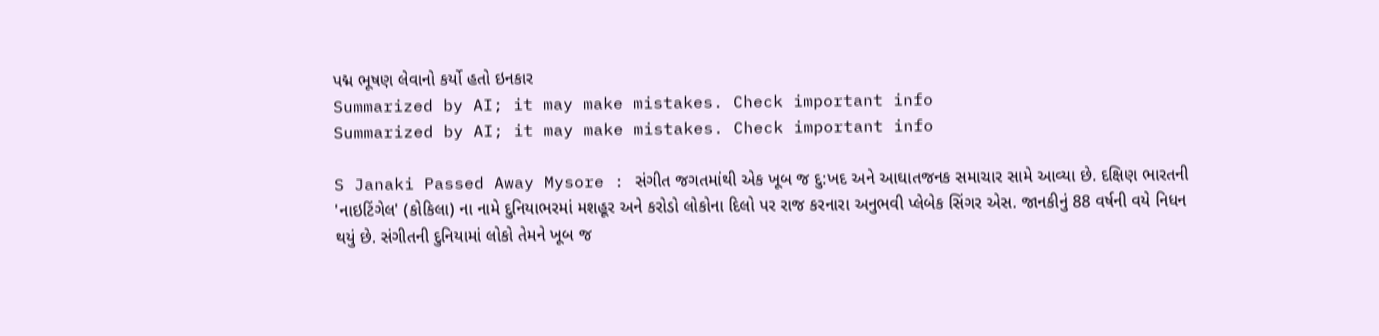પદ્મ ભૂષણ લેવાનો કર્યો હતો ઇનકાર
Summarized by AI; it may make mistakes. Check important info
Summarized by AI; it may make mistakes. Check important info

S Janaki Passed Away Mysore : સંગીત જગતમાંથી એક ખૂબ જ દુ:ખદ અને આઘાતજનક સમાચાર સામે આવ્યા છે. દક્ષિણ ભારતની 'નાઇટિંગેલ' (કોકિલા) ના નામે દુનિયાભરમાં મશહૂર અને કરોડો લોકોના દિલો પર રાજ કરનારા અનુભવી પ્લેબેક સિંગર એસ. જાનકીનું 88 વર્ષની વયે નિધન થયું છે. સંગીતની દુનિયામાં લોકો તેમને ખૂબ જ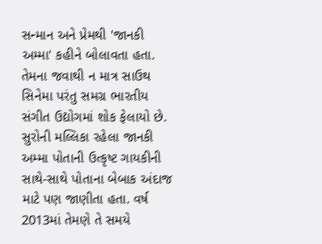સન્માન અને પ્રેમથી 'જાનકી અમ્મા' કહીને બોલાવતા હતા. તેમના જવાથી ન માત્ર સાઉથ સિનેમા પરંતુ સમગ્ર ભારતીય સંગીત ઉદ્યોગમાં શોક ફેલાયો છે.
સુરોની મલ્લિકા રહેલા જાનકી અમ્મા પોતાની ઉત્કૃષ્ટ ગાયકીની સાથે-સાથે પોતાના બેબાક અંદાજ માટે પણ જાણીતા હતા. વર્ષ 2013માં તેમણે તે સમયે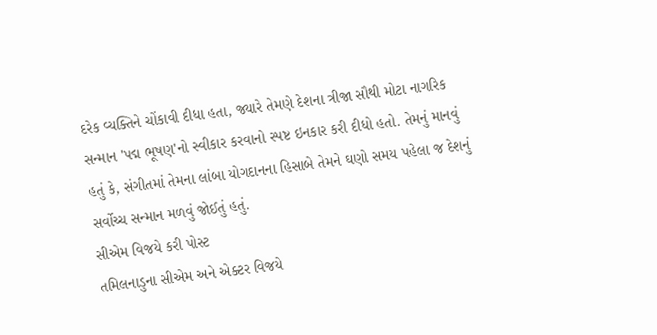દરેક વ્યક્તિને ચોંકાવી દીધા હતા, જ્યારે તેમણે દેશના ત્રીજા સૌથી મોટા નાગરિક સન્માન 'પદ્મ ભૂષણ'નો સ્વીકાર કરવાનો સ્પષ્ટ ઇનકાર કરી દીધો હતો. તેમનું માનવું હતું કે, સંગીતમાં તેમના લાંબા યોગદાનના હિસાબે તેમને ઘણો સમય પહેલા જ દેશનું સર્વોચ્ચ સન્માન મળવું જોઈતું હતું.
સીએમ વિજયે કરી પોસ્ટ
તમિલનાડુના સીએમ અને એક્ટર વિજયે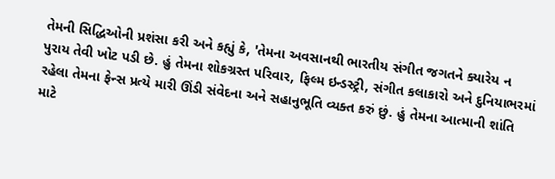તેમની સિદ્ધિઓની પ્રશંસા કરી અને કહ્યું કે, 'તેમના અવસાનથી ભારતીય સંગીત જગતને ક્યારેય ન પુરાય તેવી ખોટ પડી છે. હું તેમના શોકગ્રસ્ત પરિવાર, ફિલ્મ ઇન્ડસ્ટ્રી, સંગીત કલાકારો અને દુનિયાભરમાં રહેલા તેમના ફેન્સ પ્રત્યે મારી ઊંડી સંવેદના અને સહાનુભૂતિ વ્યક્ત કરું છું. હું તેમના આત્માની શાંતિ માટે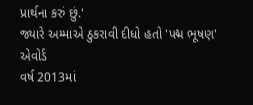પ્રાર્થના કરું છું.'
જ્યારે અમ્માએ ઠુકરાવી દીધો હતો 'પદ્મ ભૂષણ' એવોર્ડ
વર્ષ 2013માં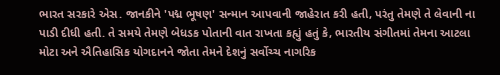ભારત સરકારે એસ. જાનકીને 'પદ્મ ભૂષણ' સન્માન આપવાની જાહેરાત કરી હતી, પરંતુ તેમણે તે લેવાની ના પાડી દીધી હતી. તે સમયે તેમણે બેધડક પોતાની વાત રાખતા કહ્યું હતું કે, ભારતીય સંગીતમાં તેમના આટલા મોટા અને ઐતિહાસિક યોગદાનને જોતા તેમને દેશનું સર્વોચ્ચ નાગરિક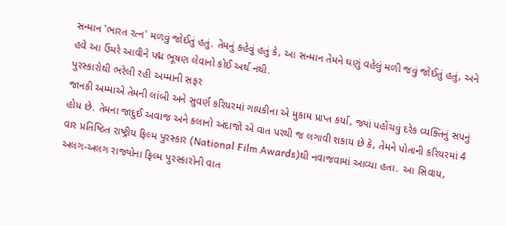સન્માન 'ભારત રત્ન' મળવું જોઈતું હતું. તેમનું કહેવું હતું કે, આ સન્માન તેમને ઘણું વહેલું મળી જવું જોઈતું હતું, અને હવે આ ઉંમરે આવીને પદ્મ ભૂષણ લેવાનો કોઈ અર્થ નથી.
પુરસ્કારોથી ભરેલી રહી અમ્માની સફર
જાનકી અમ્માએ તેમની લાંબી અને સુવર્ણ કરિયરમાં ગાયકીના એ મુકામ પ્રાપ્ત કર્યા, જ્યાં પહોંચવું દરેક વ્યક્તિનું સપનું હોય છે. તેમના જાદુઈ અવાજ અને કલાનો અંદાજો એ વાત પરથી જ લગાવી શકાય છે કે, તેમને પોતાની કરિયરમાં 4 વાર પ્રતિષ્ઠિત રાષ્ટ્રીય ફિલ્મ પુરસ્કાર (National Film Awards)થી નવાજવામાં આવ્યા હતા. આ સિવાય, અલગ-અલગ રાજ્યોના ફિલ્મ પુરસ્કારોની વાત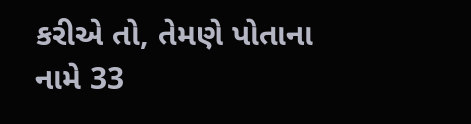કરીએ તો, તેમણે પોતાના નામે 33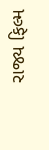રાજ્ય ફિલ્મ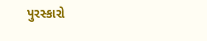પુરસ્કારો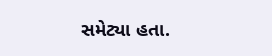સમેટ્યા હતા.